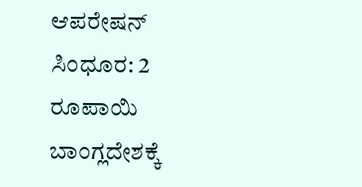ಆಪರೇಷನ್ ಸಿಂಧೂರ: 2 ರೂಪಾಯಿ ಬಾಂಗ್ಲದೇಶಕ್ಕೆ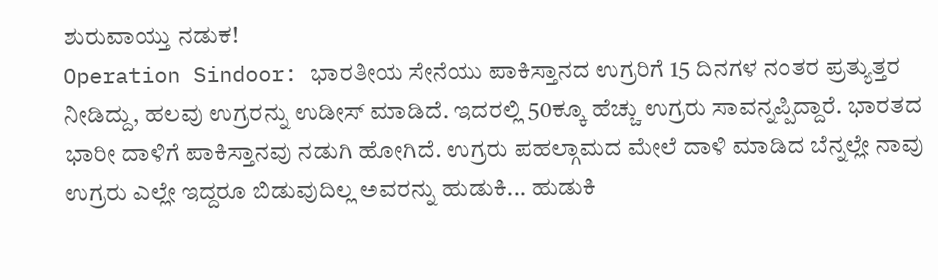ಶುರುವಾಯ್ತು ನಡುಕ!
Operation Sindoor: ಭಾರತೀಯ ಸೇನೆಯು ಪಾಕಿಸ್ತಾನದ ಉಗ್ರರಿಗೆ 15 ದಿನಗಳ ನಂತರ ಪ್ರತ್ಯುತ್ತರ ನೀಡಿದ್ದು, ಹಲವು ಉಗ್ರರನ್ನು ಉಡೀಸ್ ಮಾಡಿದೆ. ಇದರಲ್ಲಿ 50ಕ್ಕೂ ಹೆಚ್ಚು ಉಗ್ರರು ಸಾವನ್ನಪ್ಪಿದ್ದಾರೆ. ಭಾರತದ ಭಾರೀ ದಾಳಿಗೆ ಪಾಕಿಸ್ತಾನವು ನಡುಗಿ ಹೋಗಿದೆ. ಉಗ್ರರು ಪಹಲ್ಗಾಮದ ಮೇಲೆ ದಾಳಿ ಮಾಡಿದ ಬೆನ್ನಲ್ಲೇ ನಾವು ಉಗ್ರರು ಎಲ್ಲೇ ಇದ್ದರೂ ಬಿಡುವುದಿಲ್ಲ ಅವರನ್ನು ಹುಡುಕಿ... ಹುಡುಕಿ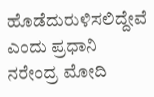ಹೊಡೆದುರುಳಿಸಲಿದ್ದೇವೆ ಎಂದು ಪ್ರಧಾನಿ ನರೇಂದ್ರ ಮೋದಿ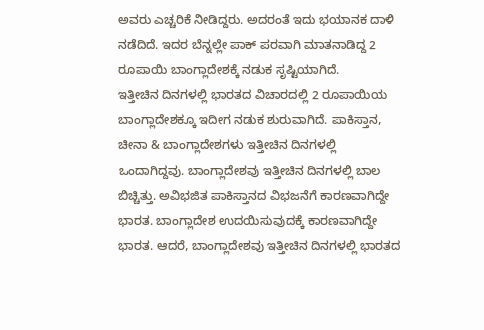ಅವರು ಎಚ್ಚರಿಕೆ ನೀಡಿದ್ದರು. ಅದರಂತೆ ಇದು ಭಯಾನಕ ದಾಳಿ ನಡೆದಿದೆ. ಇದರ ಬೆನ್ನಲ್ಲೇ ಪಾಕ್ ಪರವಾಗಿ ಮಾತನಾಡಿದ್ದ 2 ರೂಪಾಯಿ ಬಾಂಗ್ಲಾದೇಶಕ್ಕೆ ನಡುಕ ಸೃಷ್ಟಿಯಾಗಿದೆ.
ಇತ್ತೀಚಿನ ದಿನಗಳಲ್ಲಿ ಭಾರತದ ವಿಚಾರದಲ್ಲಿ 2 ರೂಪಾಯಿಯ ಬಾಂಗ್ಲಾದೇಶಕ್ಕೂ ಇದೀಗ ನಡುಕ ಶುರುವಾಗಿದೆ. ಪಾಕಿಸ್ತಾನ, ಚೀನಾ & ಬಾಂಗ್ಲಾದೇಶಗಳು ಇತ್ತೀಚಿನ ದಿನಗಳಲ್ಲಿ ಒಂದಾಗಿದ್ದವು. ಬಾಂಗ್ಲಾದೇಶವು ಇತ್ತೀಚಿನ ದಿನಗಳಲ್ಲಿ ಬಾಲ ಬಿಚ್ಚಿತ್ತು. ಅವಿಭಜಿತ ಪಾಕಿಸ್ತಾನದ ವಿಭಜನೆಗೆ ಕಾರಣವಾಗಿದ್ದೇ ಭಾರತ. ಬಾಂಗ್ಲಾದೇಶ ಉದಯಿಸುವುದಕ್ಕೆ ಕಾರಣವಾಗಿದ್ದೇ ಭಾರತ. ಆದರೆ, ಬಾಂಗ್ಲಾದೇಶವು ಇತ್ತೀಚಿನ ದಿನಗಳಲ್ಲಿ ಭಾರತದ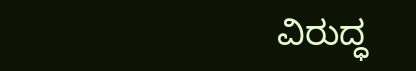ವಿರುದ್ಧ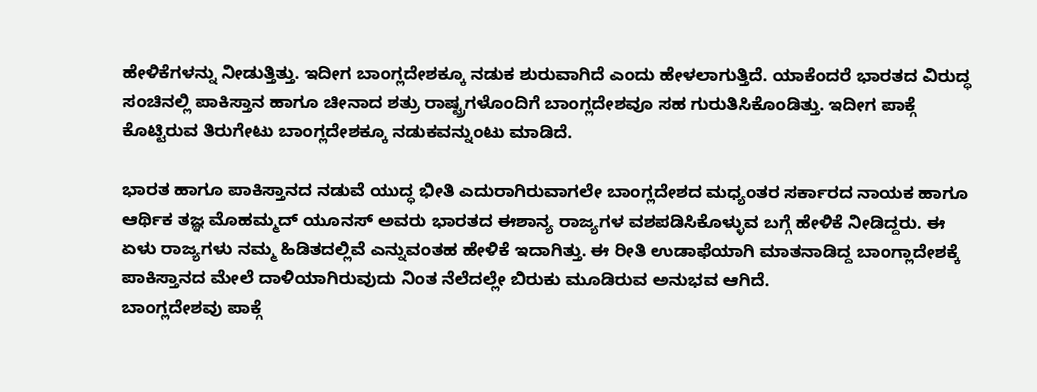ಹೇಳಿಕೆಗಳನ್ನು ನೀಡುತ್ತಿತ್ತು. ಇದೀಗ ಬಾಂಗ್ಲದೇಶಕ್ಕೂ ನಡುಕ ಶುರುವಾಗಿದೆ ಎಂದು ಹೇಳಲಾಗುತ್ತಿದೆ. ಯಾಕೆಂದರೆ ಭಾರತದ ವಿರುದ್ಧ ಸಂಚಿನಲ್ಲಿ ಪಾಕಿಸ್ತಾನ ಹಾಗೂ ಚೀನಾದ ಶತ್ರು ರಾಷ್ಟ್ರಗಳೊಂದಿಗೆ ಬಾಂಗ್ಲದೇಶವೂ ಸಹ ಗುರುತಿಸಿಕೊಂಡಿತ್ತು. ಇದೀಗ ಪಾಕ್ಗೆ ಕೊಟ್ಟಿರುವ ತಿರುಗೇಟು ಬಾಂಗ್ಲದೇಶಕ್ಕೂ ನಡುಕವನ್ನುಂಟು ಮಾಡಿದೆ.

ಭಾರತ ಹಾಗೂ ಪಾಕಿಸ್ತಾನದ ನಡುವೆ ಯುದ್ಧ ಭೀತಿ ಎದುರಾಗಿರುವಾಗಲೇ ಬಾಂಗ್ಲದೇಶದ ಮಧ್ಯಂತರ ಸರ್ಕಾರದ ನಾಯಕ ಹಾಗೂ ಆರ್ಥಿಕ ತಜ್ಞ ಮೊಹಮ್ಮದ್ ಯೂನಸ್ ಅವರು ಭಾರತದ ಈಶಾನ್ಯ ರಾಜ್ಯಗಳ ವಶಪಡಿಸಿಕೊಳ್ಳುವ ಬಗ್ಗೆ ಹೇಳಿಕೆ ನೀಡಿದ್ದರು. ಈ ಏಳು ರಾಜ್ಯಗಳು ನಮ್ಮ ಹಿಡಿತದಲ್ಲಿವೆ ಎನ್ನುವಂತಹ ಹೇಳಿಕೆ ಇದಾಗಿತ್ತು. ಈ ರೀತಿ ಉಡಾಫೆಯಾಗಿ ಮಾತನಾಡಿದ್ದ ಬಾಂಗ್ಲಾದೇಶಕ್ಕೆ ಪಾಕಿಸ್ತಾನದ ಮೇಲೆ ದಾಳಿಯಾಗಿರುವುದು ನಿಂತ ನೆಲೆದಲ್ಲೇ ಬಿರುಕು ಮೂಡಿರುವ ಅನುಭವ ಆಗಿದೆ.
ಬಾಂಗ್ಲದೇಶವು ಪಾಕ್ಗೆ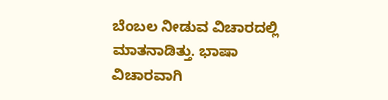ಬೆಂಬಲ ನೀಡುವ ವಿಚಾರದಲ್ಲಿ ಮಾತನಾಡಿತ್ತು. ಭಾಷಾ ವಿಚಾರವಾಗಿ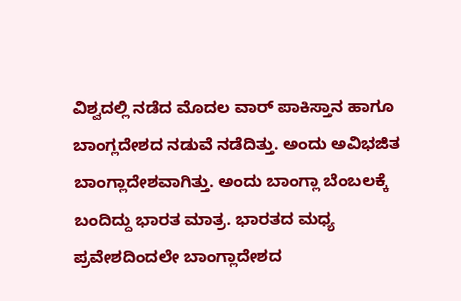ವಿಶ್ವದಲ್ಲಿ ನಡೆದ ಮೊದಲ ವಾರ್ ಪಾಕಿಸ್ತಾನ ಹಾಗೂ ಬಾಂಗ್ಲದೇಶದ ನಡುವೆ ನಡೆದಿತ್ತು. ಅಂದು ಅವಿಭಜಿತ ಬಾಂಗ್ಲಾದೇಶವಾಗಿತ್ತು. ಅಂದು ಬಾಂಗ್ಲಾ ಬೆಂಬಲಕ್ಕೆ ಬಂದಿದ್ದು ಭಾರತ ಮಾತ್ರ. ಭಾರತದ ಮಧ್ಯ ಪ್ರವೇಶದಿಂದಲೇ ಬಾಂಗ್ಲಾದೇಶದ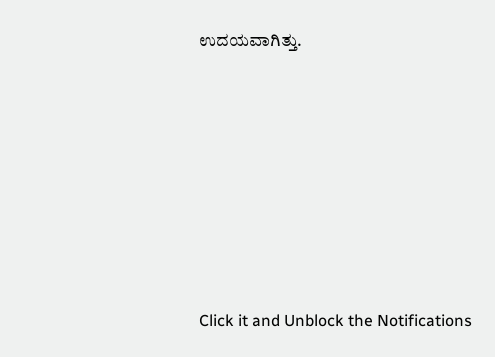ಉದಯವಾಗಿತ್ತು.












Click it and Unblock the Notifications